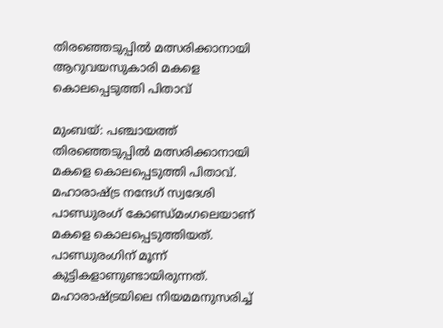തിരഞ്ഞെടുപ്പിൽ മത്സരിക്കാനായി ആറുവയസുകാരി മകളെ കൊലപ്പെടുത്തി പിതാവ്

മുംബയ്: പഞ്ചായത്ത് തിരഞ്ഞെടുപ്പിൽ മത്സരിക്കാനായി മകളെ കൊലപ്പെടുത്തി പിതാവ്. മഹാരാഷ്‌ട്ര നന്ദേഗ് സ്വദേശി പാണ്ഡുരംഗ് കോണ്ഡ്മംഗലെയാണ് മകളെ കൊലപ്പെടുത്തിയത്. പാണ്ഡുരംഗിന് മൂന്ന് കുട്ടികളാണുണ്ടായിരുന്നത്. മഹാരാഷ്‌ട്രയിലെ നിയമമനുസരിച്ച്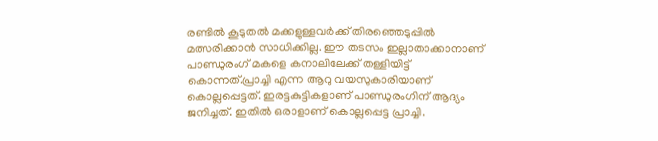രണ്ടിൽ കൂടുതൽ മക്കളുള്ളവർക്ക് തിരഞ്ഞെടുപ്പിൽ മത്സരിക്കാൻ സാധിക്കില്ല. ഈ തടസം ഇല്ലാതാക്കാനാണ് പാണ്ഡുരംഗ് മകളെ കനാലിലേക്ക് തള്ളിയിട്ട് കൊന്നത്.പ്രാച്ചി എന്ന ആറു വയസുകാരിയാണ് കൊല്ലപ്പെട്ടത്. ഇരട്ടകുട്ടികളാണ് പാണ്ഡുരംഗിന് ആദ്യം ജനിച്ചത്. ഇതിൽ ഒരാളാണ് കൊല്ലപ്പെട്ട പ്രാച്ചി.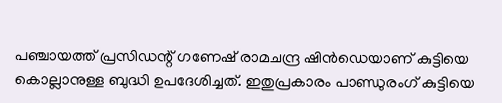പഞ്ചായത്ത് പ്രസിഡന്റ് ഗണേഷ് രാമചന്ദ്ര ഷിൻഡെയാണ് കുട്ടിയെ കൊല്ലാനുള്ള ബുദ്ധി ഉപദേശിച്ചത്. ഇതുപ്രകാരം പാണ്ഡുരംഗ് കുട്ടിയെ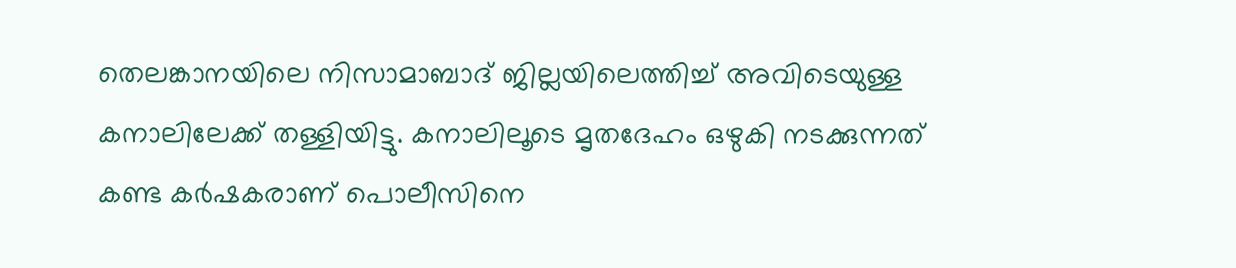തെലങ്കാനയിലെ നിസാമാബാദ് ജില്ലയിലെത്തിച്ച് അവിടെയുള്ള കനാലിലേക്ക് തള്ളിയിട്ടു. കനാലിലൂടെ മൃതദേഹം ഒഴുകി നടക്കുന്നത് കണ്ട കർഷകരാണ് പൊലീസിനെ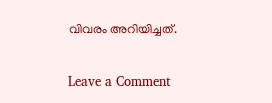വിവരം അറിയിച്ചത്.

Leave a Comment